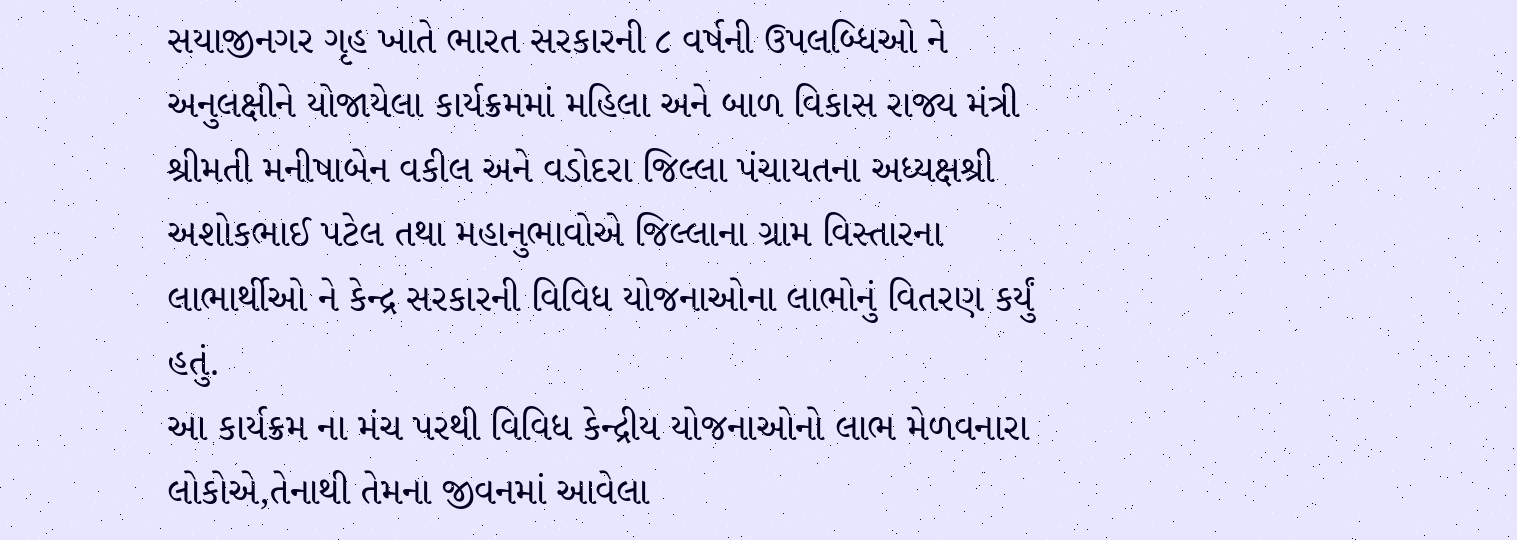સયાજીનગર ગૃહ ખાતે ભારત સરકારની ૮ વર્ષની ઉપલબ્ધિઓ ને અનુલક્ષીને યોજાયેલા કાર્યક્રમમાં મહિલા અને બાળ વિકાસ રાજ્ય મંત્રી શ્રીમતી મનીષાબેન વકીલ અને વડોદરા જિલ્લા પંચાયતના અધ્યક્ષશ્રી અશોકભાઈ પટેલ તથા મહાનુભાવોએ જિલ્લાના ગ્રામ વિસ્તારના લાભાર્થીઓ ને કેન્દ્ર સરકારની વિવિધ યોજનાઓના લાભોનું વિતરણ કર્યું હતું.
આ કાર્યક્રમ ના મંચ પરથી વિવિધ કેન્દ્રીય યોજનાઓનો લાભ મેળવનારા લોકોએ,તેનાથી તેમના જીવનમાં આવેલા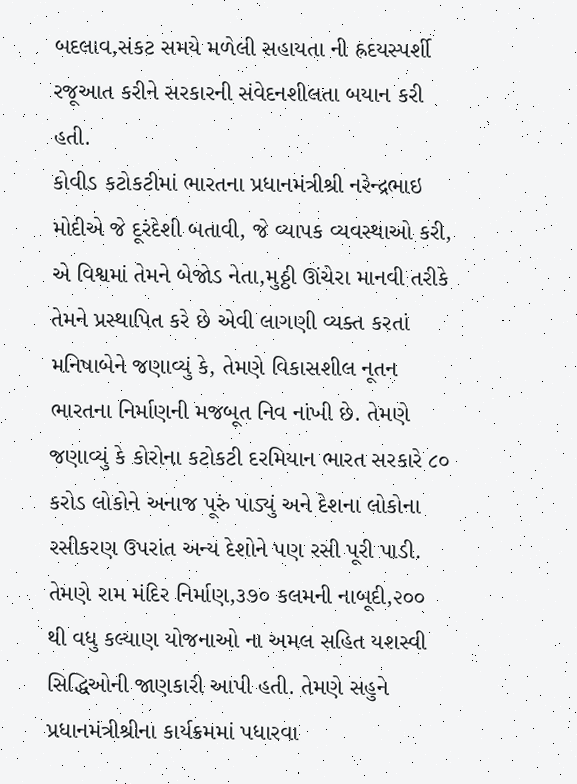બદલાવ,સંકટ સમયે મળેલી સહાયતા ની હ્રદયસ્પર્શી રજૂઆત કરીને સરકારની સંવેદનશીલતા બયાન કરી હતી.
કોવીડ કટોકટીમાં ભારતના પ્રધાનમંત્રીશ્રી નરેન્દ્રભાઇ મોદીએ જે દૂરંદેશી બતાવી, જે વ્યાપક વ્યવસ્થાઓ કરી, એ વિશ્વમાં તેમને બેજોડ નેતા,મુઠ્ઠી ઊંચેરા માનવી તરીકે તેમને પ્રસ્થાપિત કરે છે એવી લાગણી વ્યક્ત કરતાં મનિષાબેને જણાવ્યું કે, તેમણે વિકાસશીલ નૂતન ભારતના નિર્માણની મજબૂત નિવ નાંખી છે. તેમણે જણાવ્યું કે કોરોના કટોકટી દરમિયાન ભારત સરકારે ૮૦ કરોડ લોકોને અનાજ પૂરું પાડ્યું અને દેશના લોકોના રસીકરણ ઉપરાંત અન્ય દેશોને પણ રસી પૂરી પાડી. તેમણે રામ મંદિર નિર્માણ,૩૭૦ કલમની નાબૂદી,૨૦૦ થી વધુ કલ્યાણ યોજનાઓ ના અમલ સહિત યશસ્વી સિદ્ધિઓની જાણકારી આપી હતી. તેમણે સહુને પ્રધાનમંત્રીશ્રીના કાર્યક્રમમાં પધારવા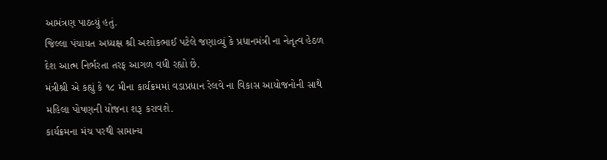આમંત્રણ પાઠવ્યું હતું.
જિલ્લા પંચાયત અધ્યક્ષ શ્રી અશોકભાઈ પટેલે જણાવ્યું કે પ્રધાનમંત્રી ના નેતૃત્વ હેઠળ દેશ આત્મ નિર્ભરતા તરફ આગળ વધી રહ્યો છે.
મંત્રીશ્રી એ કહ્યું કે ૧૮ મીના કાર્યક્રમમાં વડાપ્રધાન રેલવે ના વિકાસ આયોજનોની સાથે મહિલા પોષણની યોજના શરૂ કરાવશે.
કાર્યક્રમના મંચ પરથી સામાન્ય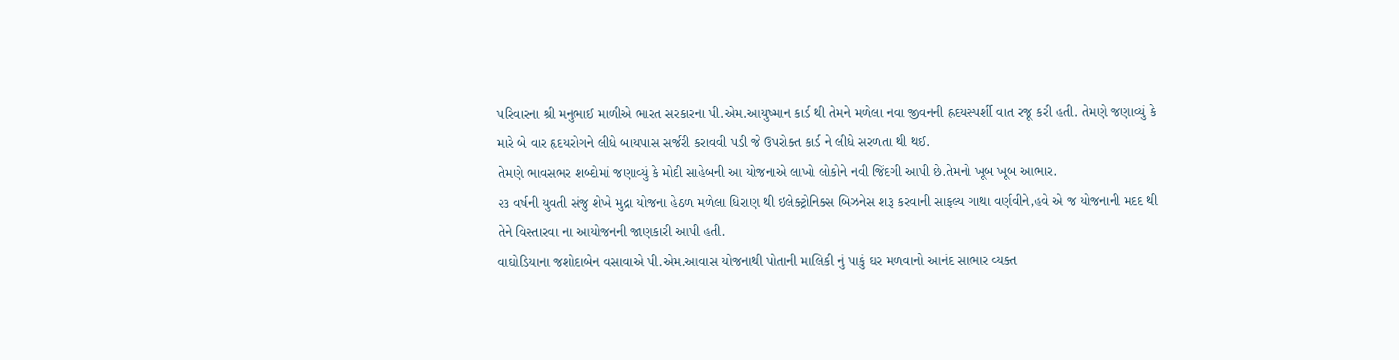પરિવારના શ્રી મનુભાઈ માળીએ ભારત સરકારના પી.એમ.આયુષ્માન કાર્ડ થી તેમને મળેલા નવા જીવનની હ્રદયસ્પર્શી વાત રજૂ કરી હતી. તેમણે જણાવ્યું કે મારે બે વાર હૃદયરોગને લીધે બાયપાસ સર્જરી કરાવવી પડી જે ઉપરોક્ત કાર્ડ ને લીધે સરળતા થી થઈ.
તેમણે ભાવસભર શબ્દોમાં જણાવ્યું કે મોદી સાહેબની આ યોજનાએ લાખો લોકોને નવી જિંદગી આપી છે.તેમનો ખૂબ ખૂબ આભાર.
૨૩ વર્ષની યુવતી સંજુ શેખે મુદ્રા યોજના હેઠળ મળેલા ધિરાણ થી ઇલેક્ટ્રોનિક્સ બિઝનેસ શરૂ કરવાની સાફલ્ય ગાથા વર્ણવીને,હવે એ જ યોજનાની મદદ થી તેને વિસ્તારવા ના આયોજનની જાણકારી આપી હતી.
વાઘોડિયાના જશોદાબેન વસાવાએ પી.એમ.આવાસ યોજનાથી પોતાની માલિકી નું પાકું ઘર મળવાનો આનંદ સાભાર વ્યક્ત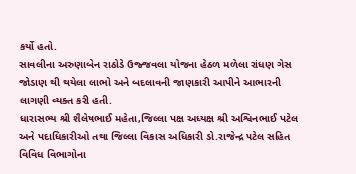કર્યો હતો.
સાવલીના અરુણાબેન રાઠોડે ઉજ્જવલા યોજના હેઠળ મળેલા રાંધણ ગેસ જોડાણ થી થયેલા લાભો અને બદલાવની જાણકારી આપીને આભારની લાગણી વ્યક્ત કરી હતી.
ધારાસભ્ય શ્રી શૈલેષભાઈ મહેતા,જિલ્લા પક્ષ અધ્યક્ષ શ્રી અશ્વિનભાઈ પટેલ અને પદાધિકારીઓ તથા જિલ્લા વિકાસ અધિકારી ડો.રાજેન્દ્ર પટેલ સહિત વિવિધ વિભાગોના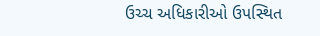ઉચ્ચ અધિકારીઓ ઉપસ્થિત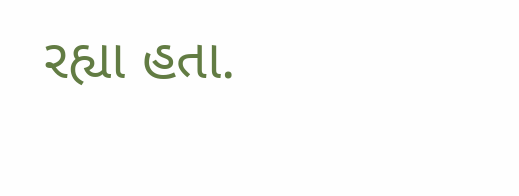રહ્યા હતા.